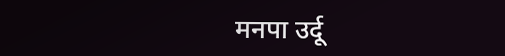मनपा उर्दू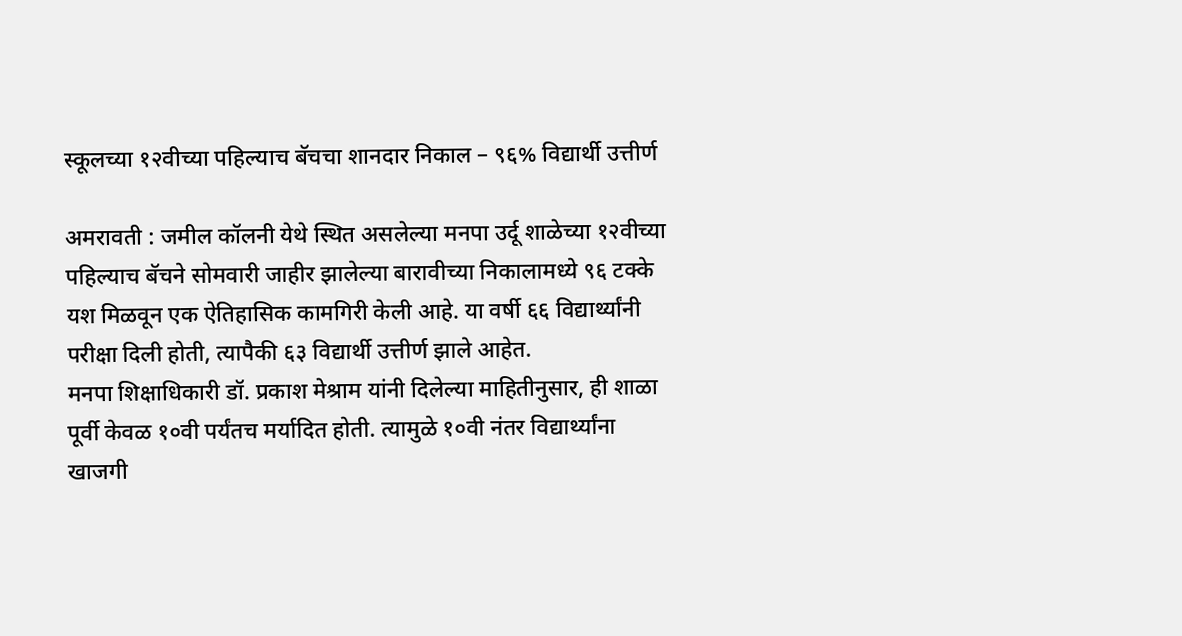स्कूलच्या १२वीच्या पहिल्याच बॅचचा शानदार निकाल – ९६% विद्यार्थी उत्तीर्ण

अमरावती : जमील कॉलनी येथे स्थित असलेल्या मनपा उर्दू शाळेच्या १२वीच्या पहिल्याच बॅचने सोमवारी जाहीर झालेल्या बारावीच्या निकालामध्ये ९६ टक्के यश मिळवून एक ऐतिहासिक कामगिरी केली आहे. या वर्षी ६६ विद्यार्थ्यांनी परीक्षा दिली होती, त्यापैकी ६३ विद्यार्थी उत्तीर्ण झाले आहेत.
मनपा शिक्षाधिकारी डॉ. प्रकाश मेश्राम यांनी दिलेल्या माहितीनुसार, ही शाळा पूर्वी केवळ १०वी पर्यंतच मर्यादित होती. त्यामुळे १०वी नंतर विद्यार्थ्यांना खाजगी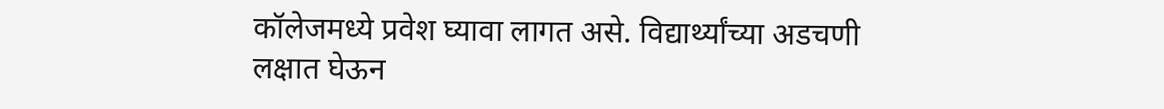कॉलेजमध्ये प्रवेश घ्यावा लागत असे. विद्यार्थ्यांच्या अडचणी लक्षात घेऊन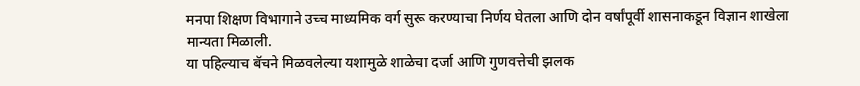मनपा शिक्षण विभागाने उच्च माध्यमिक वर्ग सुरू करण्याचा निर्णय घेतला आणि दोन वर्षांपूर्वी शासनाकडून विज्ञान शाखेला मान्यता मिळाली.
या पहिल्याच बॅचने मिळवलेल्या यशामुळे शाळेचा दर्जा आणि गुणवत्तेची झलक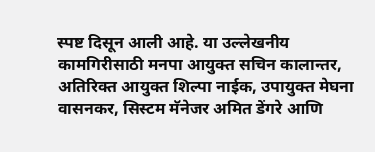स्पष्ट दिसून आली आहे. या उल्लेखनीय कामगिरीसाठी मनपा आयुक्त सचिन कालान्तर, अतिरिक्त आयुक्त शिल्पा नाईक, उपायुक्त मेघना वासनकर, सिस्टम मॅनेजर अमित डेंगरे आणि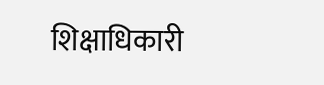शिक्षाधिकारी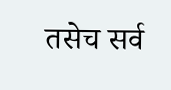तसेच सर्व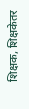शिक्षक, शिक्षकेतर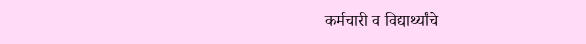कर्मचारी व विद्यार्थ्यांचे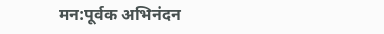मन:पूर्वक अभिनंदन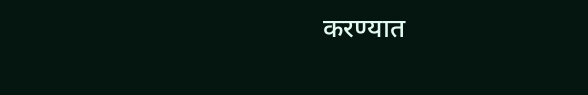करण्यात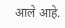आले आहे.